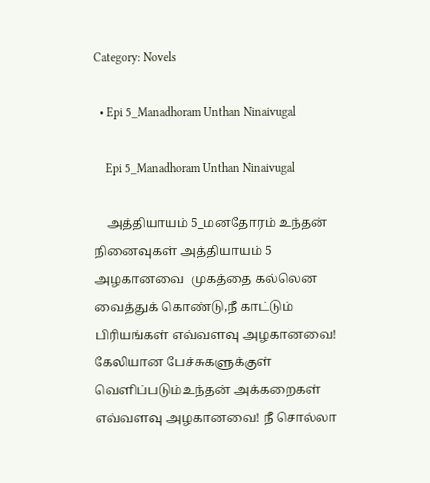Category: Novels

  • Epi 5_Manadhoram Unthan Ninaivugal

    Epi 5_Manadhoram Unthan Ninaivugal

    அத்தியாயம் 5_மனதோரம் உந்தன் நினைவுகள் அத்தியாயம் 5 அழகானவை  முகத்தை கல்லென வைத்துக் கொண்டு,நீ காட்டும் பிரியங்கள் எவ்வளவு அழகானவை! கேலியான பேச்சுகளுக்குள்  வெளிப்படும்உந்தன் அக்கறைகள் எவ்வளவு அழகானவை! நீ சொல்லா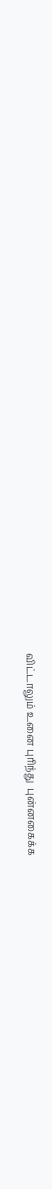விட்டாலும் உனை புரிந்து  புன்னகைக்க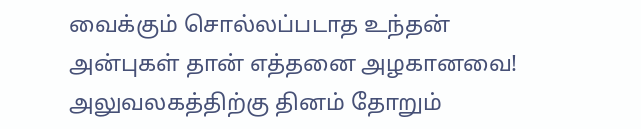வைக்கும் சொல்லப்படாத உந்தன்  அன்புகள் தான் எத்தனை அழகானவை! அலுவலகத்திற்கு தினம் தோறும்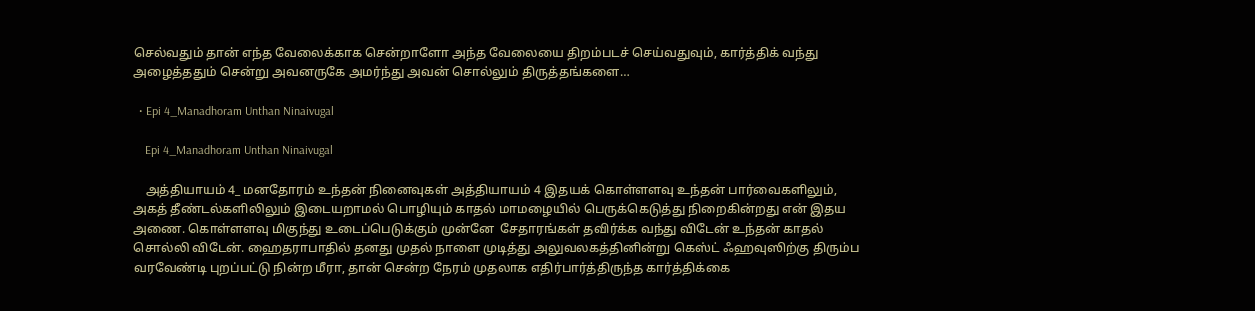செல்வதும் தான் எந்த வேலைக்காக சென்றாளோ அந்த வேலையை திறம்படச் செய்வதுவும், கார்த்திக் வந்து அழைத்ததும் சென்று அவனருகே அமர்ந்து அவன் சொல்லும் திருத்தங்களை…

  • Epi 4_Manadhoram Unthan Ninaivugal

    Epi 4_Manadhoram Unthan Ninaivugal

    அத்தியாயம் 4_ மனதோரம் உந்தன் நினைவுகள் அத்தியாயம் 4 இதயக் கொள்ளளவு உந்தன் பார்வைகளிலும், அகத் தீண்டல்களிலிலும் இடையறாமல் பொழியும் காதல் மாமழையில் பெருக்கெடுத்து நிறைகின்றது என் இதய அணை. கொள்ளளவு மிகுந்து உடைப்பெடுக்கும் முன்னே  சேதாரங்கள் தவிர்க்க வந்து விடேன் உந்தன் காதல் சொல்லி விடேன். ஹைதராபாதில் தனது முதல் நாளை முடித்து அலுவலகத்தினின்று கெஸ்ட் ஃஹவுஸிற்கு திரும்ப வரவேண்டி புறப்பட்டு நின்ற மீரா, தான் சென்ற நேரம் முதலாக எதிர்பார்த்திருந்த கார்த்திக்கை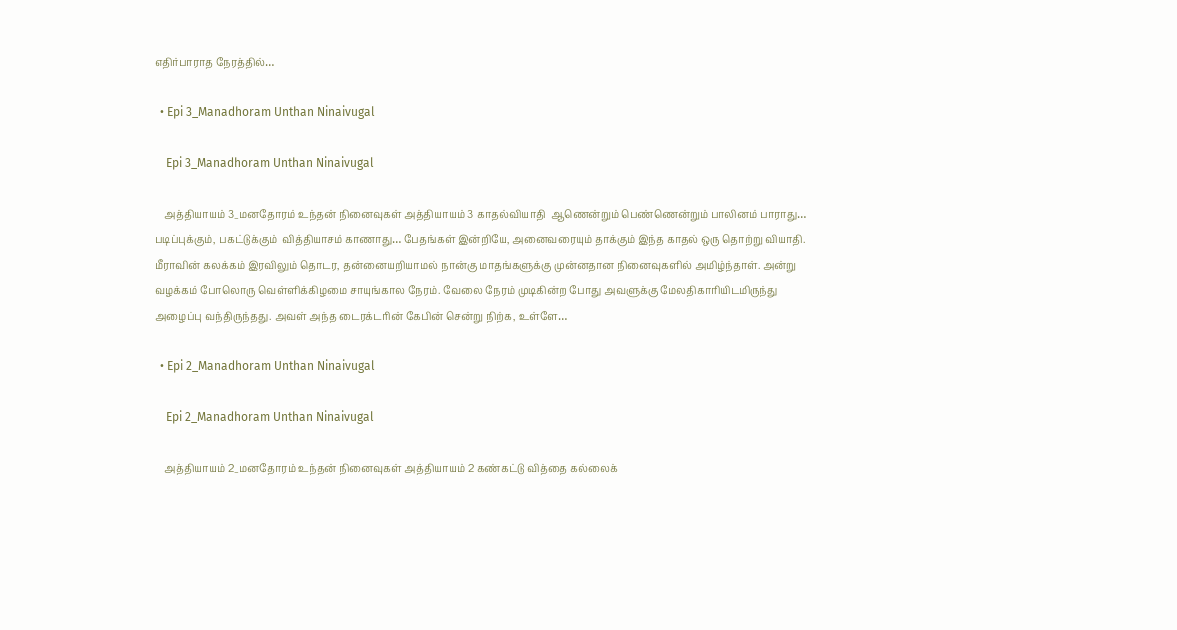எதிர்பாராத நேரத்தில்…

  • Epi 3_Manadhoram Unthan Ninaivugal

    Epi 3_Manadhoram Unthan Ninaivugal

    அத்தியாயம் 3_மனதோரம் உந்தன் நினைவுகள் அத்தியாயம் 3 காதல்வியாதி  ஆணென்றும் பெண்ணென்றும் பாலினம் பாராது… படிப்புக்கும், பகட்டுக்கும்  வித்தியாசம் காணாது… பேதங்கள் இன்றியே, அனைவரையும் தாக்கும் இந்த காதல் ஒரு தொற்று வியாதி. மீராவின் கலக்கம் இரவிலும் தொடர, தன்னையறியாமல் நான்கு மாதங்களுக்கு முன்னதான நினைவுகளில் அமிழ்ந்தாள். அன்று வழக்கம் போலொரு வெள்ளிக்கிழமை சாயுங்கால நேரம். வேலை நேரம் முடிகின்ற போது அவளுக்கு மேலதிகாரியிடமிருந்து அழைப்பு வந்திருந்தது. அவள் அந்த டைரக்டரின் கேபின் சென்று நிற்க, உள்ளே…

  • Epi 2_Manadhoram Unthan Ninaivugal

    Epi 2_Manadhoram Unthan Ninaivugal

    அத்தியாயம் 2_மனதோரம் உந்தன் நினைவுகள் அத்தியாயம் 2 கண்கட்டு வித்தை கல்லைக்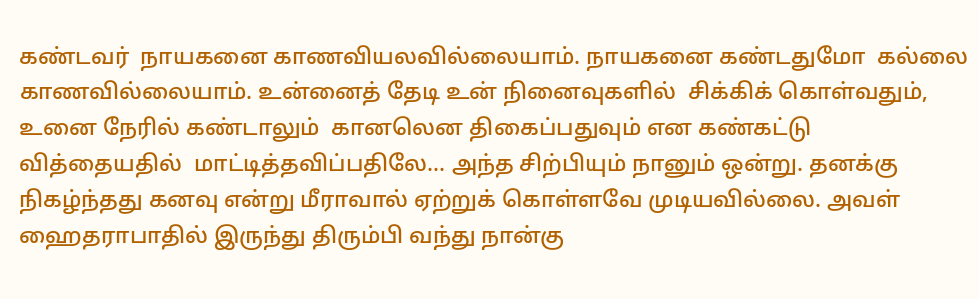கண்டவர்  நாயகனை காணவியலவில்லையாம். நாயகனை கண்டதுமோ  கல்லை காணவில்லையாம். உன்னைத் தேடி உன் நினைவுகளில்  சிக்கிக் கொள்வதும்,  உனை நேரில் கண்டாலும்  கானலென திகைப்பதுவும் என கண்கட்டு வித்தையதில்  மாட்டித்தவிப்பதிலே… அந்த சிற்பியும் நானும் ஒன்று. தனக்கு நிகழ்ந்தது கனவு என்று மீராவால் ஏற்றுக் கொள்ளவே முடியவில்லை. அவள் ஹைதராபாதில் இருந்து திரும்பி வந்து நான்கு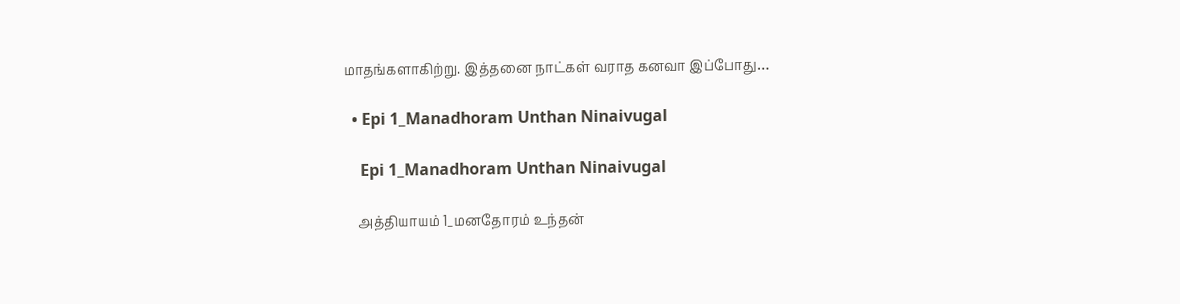மாதங்களாகிற்று. இத்தனை நாட்கள் வராத கனவா இப்போது…

  • Epi 1_Manadhoram Unthan Ninaivugal

    Epi 1_Manadhoram Unthan Ninaivugal

    அத்தியாயம் 1_மனதோரம் உந்தன்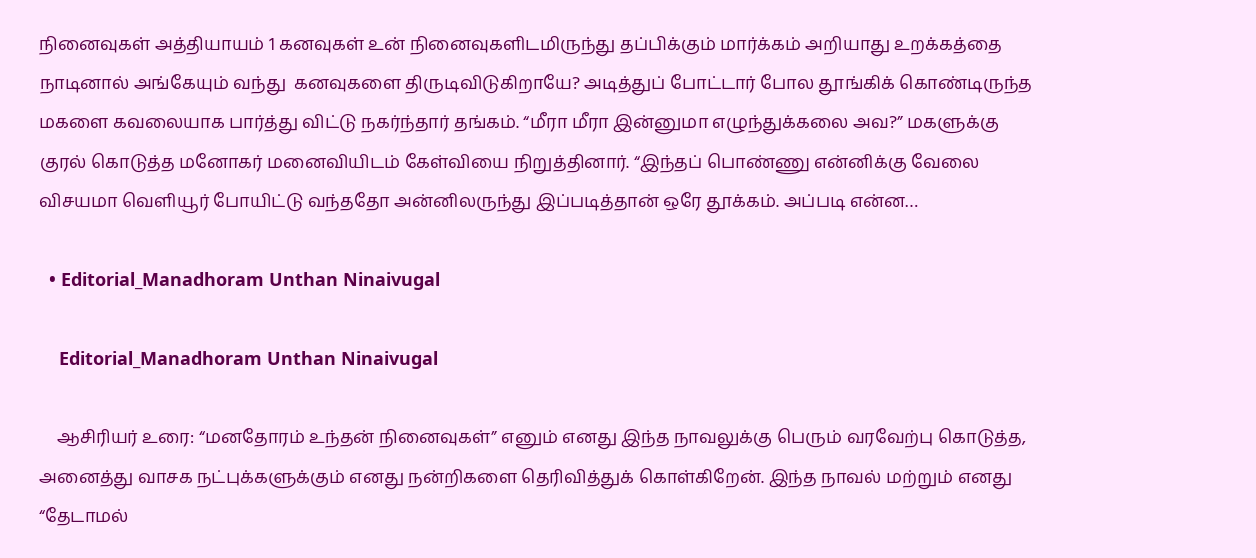நினைவுகள் அத்தியாயம் 1 கனவுகள் உன் நினைவுகளிடமிருந்து தப்பிக்கும் மார்க்கம் அறியாது உறக்கத்தை நாடினால் அங்கேயும் வந்து  கனவுகளை திருடிவிடுகிறாயே? அடித்துப் போட்டார் போல தூங்கிக் கொண்டிருந்த மகளை கவலையாக பார்த்து விட்டு நகர்ந்தார் தங்கம். “மீரா மீரா இன்னுமா எழுந்துக்கலை அவ?” மகளுக்கு குரல் கொடுத்த மனோகர் மனைவியிடம் கேள்வியை நிறுத்தினார். “இந்தப் பொண்ணு என்னிக்கு வேலை விசயமா வெளியூர் போயிட்டு வந்ததோ அன்னிலருந்து இப்படித்தான் ஒரே தூக்கம். அப்படி என்ன…

  • Editorial_Manadhoram Unthan Ninaivugal

    Editorial_Manadhoram Unthan Ninaivugal

    ஆசிரியர் உரை: “மனதோரம் உந்தன் நினைவுகள்” எனும் எனது இந்த நாவலுக்கு பெரும் வரவேற்பு கொடுத்த, அனைத்து வாசக நட்புக்களுக்கும் எனது நன்றிகளை தெரிவித்துக் கொள்கிறேன். இந்த நாவல் மற்றும் எனது “தேடாமல்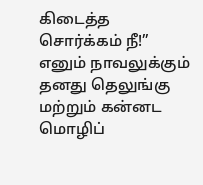கிடைத்த சொர்க்கம் நீ!” எனும் நாவலுக்கும் தனது தெலுங்கு மற்றும் கன்னட மொழிப்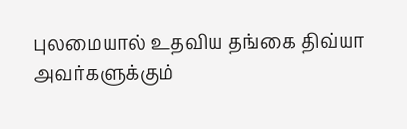புலமையால் உதவிய தங்கை திவ்யா அவர்களுக்கும்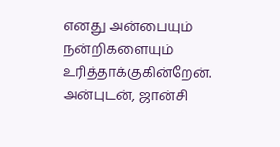எனது அன்பையும் நன்றிகளையும் உரித்தாக்குகின்றேன். அன்புடன், ஜான்சி